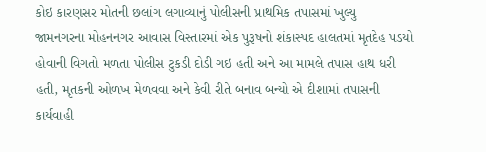કોઇ કારણસર મોતની છલાંગ લગાવ્યાનું પોલીસની પ્રાથમિક તપાસમાં ખુલ્યુ
જામનગરના મોહનનગર આવાસ વિસ્તારમાં એક પુરૂષનો શંકાસ્પદ હાલતમાં મૃતદેહ પડયો હોવાની વિગતો મળતા પોલીસ ટુકડી દોડી ગઇ હતી અને આ મામલે તપાસ હાથ ધરી હતી, મૃતકની ઓળખ મેળવવા અને કેવી રીતે બનાવ બન્યો એ દીશામાં તપાસની કાર્યવાહી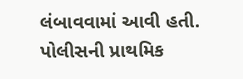લંબાવવામાં આવી હતી.
પોલીસની પ્રાથમિક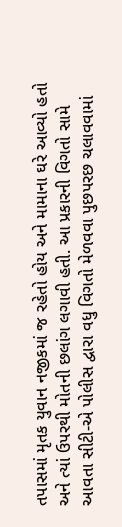તપાસમાં મૃતક યુવાન નજીકમાં જ રહેતો હોય અને મામાના ઘરે આવ્યો હતો અને ત્યાં ઉપરથી મોતની છલાંગ લગાવી હતી. આ પ્રકારની વિગતો સામે આવતા સીટી-એ પોલીસ દ્વારા વધુ વિગતો મેળવવા પુછપરછ ચલાવવામાં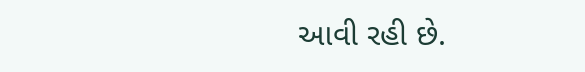આવી રહી છે.